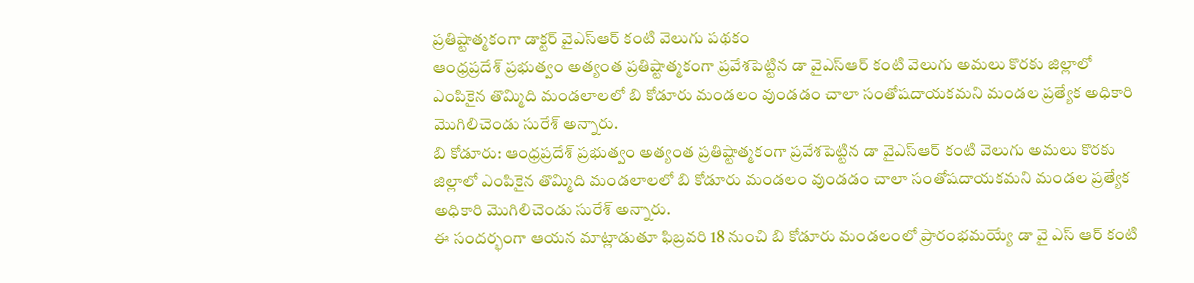ప్రతిష్టాత్మకంగా డాక్టర్ వైఎస్ఆర్ కంటి వెలుగు పథకం
ఆంధ్రప్రదేశ్ ప్రభుత్వం అత్యంత ప్రతిష్టాత్మకంగా ప్రవేశపెట్టిన డా వైఎస్ఆర్ కంటి వెలుగు అమలు కొరకు జిల్లాలో ఎంపికైన తొమ్మిది మండలాలలో బి కోడూరు మండలం వుండడం చాలా సంతోషదాయకమని మండల ప్రత్యేక అధికారి మొగిలిచెండు సురేశ్ అన్నారు.
బి కోడూరు: ఆంధ్రప్రదేశ్ ప్రభుత్వం అత్యంత ప్రతిష్టాత్మకంగా ప్రవేశపెట్టిన డా వైఎస్ఆర్ కంటి వెలుగు అమలు కొరకు జిల్లాలో ఎంపికైన తొమ్మిది మండలాలలో బి కోడూరు మండలం వుండడం చాలా సంతోషదాయకమని మండల ప్రత్యేక అధికారి మొగిలిచెండు సురేశ్ అన్నారు.
ఈ సందర్భంగా ఆయన మాట్లాడుతూ ఫిబ్రవరి 18 నుంచి బి కోడూరు మండలంలో ప్రారంభమయ్యే డా వై ఎస్ ఆర్ కంటి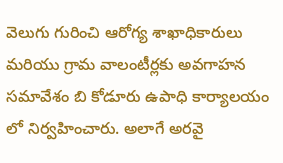వెలుగు గురించి ఆరోగ్య శాఖాధికారులు మరియు గ్రామ వాలంటీర్లకు అవగాహన సమావేశం బి కోడూరు ఉపాధి కార్యాలయం లో నిర్వహించారు. అలాగే అరవై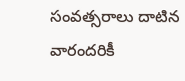సంవత్సరాలు దాటిన వారందరికీ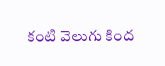కంటి వెలుగు కింద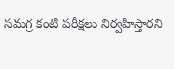సమగ్ర కంటి పరీక్షలు నిర్వహిస్తారని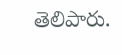తెలిపారు.